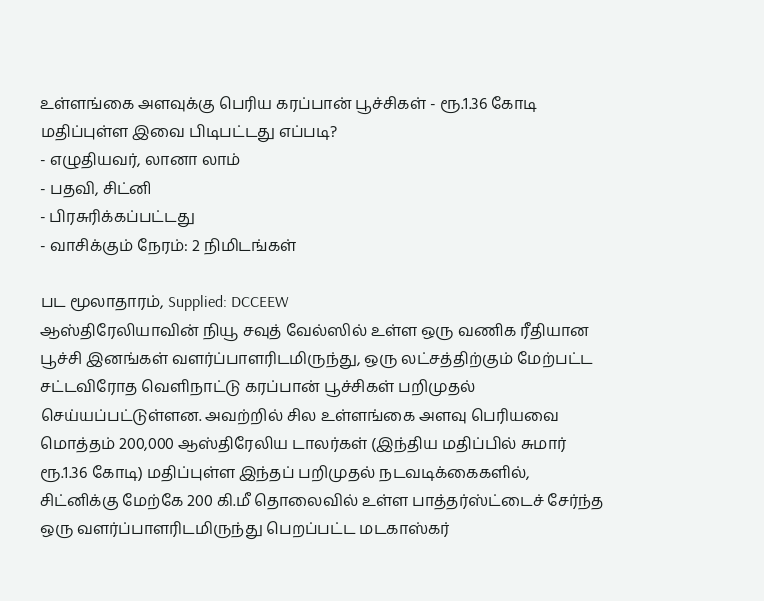உள்ளங்கை அளவுக்கு பெரிய கரப்பான் பூச்சிகள் - ரூ.1.36 கோடி மதிப்புள்ள இவை பிடிபட்டது எப்படி?
- எழுதியவர், லானா லாம்
- பதவி, சிட்னி
- பிரசுரிக்கப்பட்டது
- வாசிக்கும் நேரம்: 2 நிமிடங்கள்

பட மூலாதாரம், Supplied: DCCEEW
ஆஸ்திரேலியாவின் நியூ சவுத் வேல்ஸில் உள்ள ஒரு வணிக ரீதியான பூச்சி இனங்கள் வளர்ப்பாளரிடமிருந்து, ஒரு லட்சத்திற்கும் மேற்பட்ட சட்டவிரோத வெளிநாட்டு கரப்பான் பூச்சிகள் பறிமுதல் செய்யப்பட்டுள்ளன. அவற்றில் சில உள்ளங்கை அளவு பெரியவை
மொத்தம் 200,000 ஆஸ்திரேலிய டாலர்கள் (இந்திய மதிப்பில் சுமார் ரூ.1.36 கோடி) மதிப்புள்ள இந்தப் பறிமுதல் நடவடிக்கைகளில், சிட்னிக்கு மேற்கே 200 கி.மீ தொலைவில் உள்ள பாத்தர்ஸ்ட்டைச் சேர்ந்த ஒரு வளர்ப்பாளரிடமிருந்து பெறப்பட்ட மடகாஸ்கர்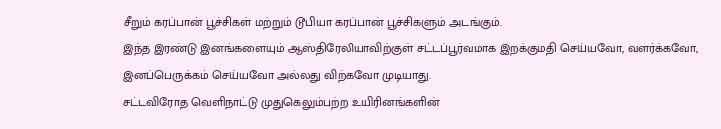சீறும் கரப்பான் பூச்சிகள் மற்றும் டூபியா கரப்பான் பூச்சிகளும் அடங்கும்.
இந்த இரண்டு இனங்களையும் ஆஸ்திரேலியாவிற்குள் சட்டப்பூர்வமாக இறக்குமதி செய்யவோ, வளர்க்கவோ, இனப்பெருக்கம் செய்யவோ அல்லது விற்கவோ முடியாது.
சட்டவிரோத வெளிநாட்டு முதுகெலும்பற்ற உயிரினங்களின்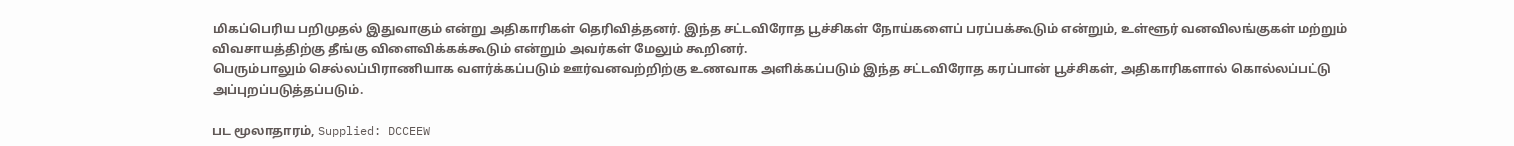மிகப்பெரிய பறிமுதல் இதுவாகும் என்று அதிகாரிகள் தெரிவித்தனர். இந்த சட்டவிரோத பூச்சிகள் நோய்களைப் பரப்பக்கூடும் என்றும், உள்ளூர் வனவிலங்குகள் மற்றும் விவசாயத்திற்கு தீங்கு விளைவிக்கக்கூடும் என்றும் அவர்கள் மேலும் கூறினர்.
பெரும்பாலும் செல்லப்பிராணியாக வளர்க்கப்படும் ஊர்வனவற்றிற்கு உணவாக அளிக்கப்படும் இந்த சட்டவிரோத கரப்பான் பூச்சிகள், அதிகாரிகளால் கொல்லப்பட்டு அப்புறப்படுத்தப்படும்.

பட மூலாதாரம், Supplied: DCCEEW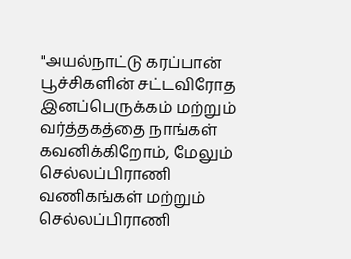"அயல்நாட்டு கரப்பான் பூச்சிகளின் சட்டவிரோத இனப்பெருக்கம் மற்றும் வர்த்தகத்தை நாங்கள் கவனிக்கிறோம், மேலும் செல்லப்பிராணி வணிகங்கள் மற்றும் செல்லப்பிராணி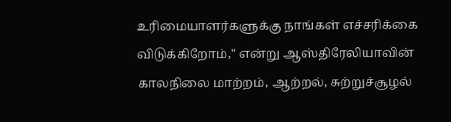உரிமையாளர்களுக்கு நாங்கள் எச்சரிக்கை விடுக்கிறோம்," என்று ஆஸ்திரேலியாவின் காலநிலை மாற்றம், ஆற்றல், சுற்றுச்சூழல்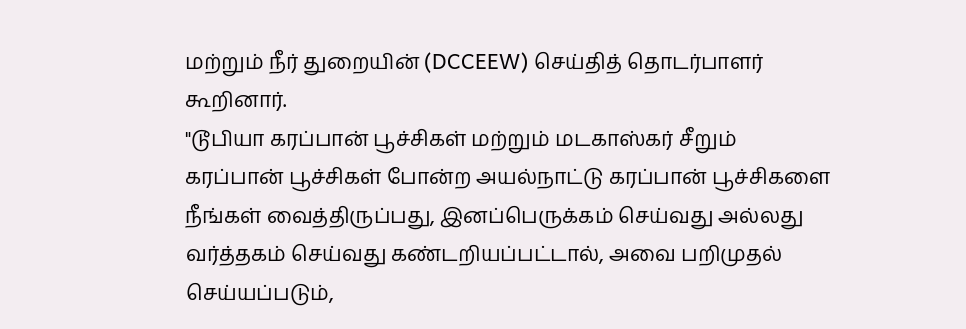மற்றும் நீர் துறையின் (DCCEEW) செய்தித் தொடர்பாளர் கூறினார்.
"டூபியா கரப்பான் பூச்சிகள் மற்றும் மடகாஸ்கர் சீறும் கரப்பான் பூச்சிகள் போன்ற அயல்நாட்டு கரப்பான் பூச்சிகளை நீங்கள் வைத்திருப்பது, இனப்பெருக்கம் செய்வது அல்லது வர்த்தகம் செய்வது கண்டறியப்பட்டால், அவை பறிமுதல் செய்யப்படும்,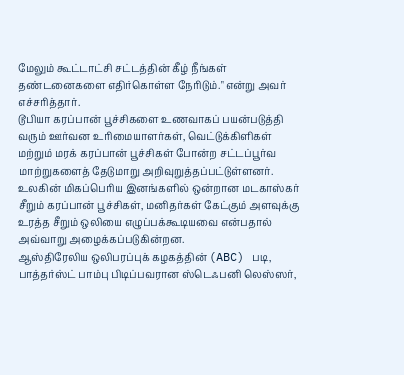மேலும் கூட்டாட்சி சட்டத்தின் கீழ் நீங்கள் தண்டனைகளை எதிர்கொள்ள நேரிடும்." என்று அவர் எச்சரித்தார்.
டூபியா கரப்பான் பூச்சிகளை உணவாகப் பயன்படுத்தி வரும் ஊர்வன உரிமையாளர்கள், வெட்டுக்கிளிகள் மற்றும் மரக் கரப்பான் பூச்சிகள் போன்ற சட்டப்பூர்வ மாற்றுகளைத் தேடுமாறு அறிவுறுத்தப்பட்டுள்ளனர்.
உலகின் மிகப்பெரிய இனங்களில் ஒன்றான மடகாஸ்கர் சீறும் கரப்பான் பூச்சிகள், மனிதர்கள் கேட்கும் அளவுக்கு உரத்த சீறும் ஒலியை எழுப்பக்கூடியவை என்பதால் அவ்வாறு அழைக்கப்படுகின்றன.
ஆஸ்திரேலிய ஒலிபரப்புக் கழகத்தின் (ABC) படி, பாத்தர்ஸ்ட் பாம்பு பிடிப்பவரான ஸ்டெஃபனி லெஸ்ஸர்,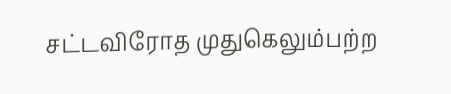சட்டவிரோத முதுகெலும்பற்ற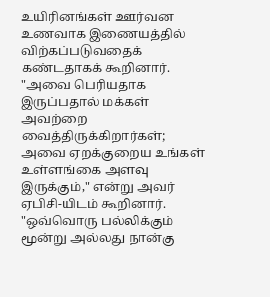உயிரினங்கள் ஊர்வன உணவாக இணையத்தில் விற்கப்படுவதைக் கண்டதாகக் கூறினார்.
"அவை பெரியதாக இருப்பதால் மக்கள் அவற்றை வைத்திருக்கிறார்கள்; அவை ஏறக்குறைய உங்கள் உள்ளங்கை அளவு இருக்கும்," என்று அவர் ஏபிசி-யிடம் கூறினார்.
"ஒவ்வொரு பல்லிக்கும் மூன்று அல்லது நான்கு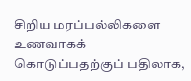சிறிய மரப்பல்லிகளை உணவாகக் கொடுப்பதற்குப் பதிலாக,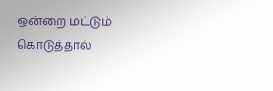ஒன்றை மட்டும் கொடுத்தால்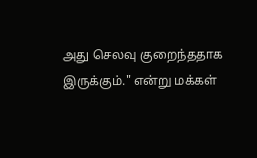அது செலவு குறைந்ததாக இருக்கும்." என்று மக்கள்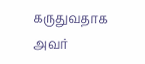கருதுவதாக அவர்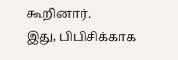கூறினார்.
இது, பிபிசிக்காக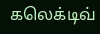கலெக்டிவ்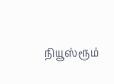நியூஸ்ரூம்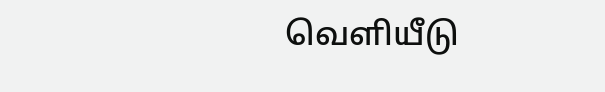வெளியீடு